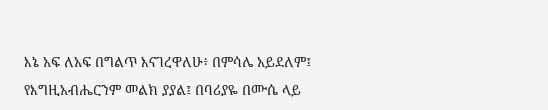እኔ አፍ ለአፍ በግልጥ እናገረዋለሁ፥ በምሳሌ አይደለም፤ የእግዚአብሔርንም መልክ ያያል፤ በባሪያዬ በሙሴ ላይ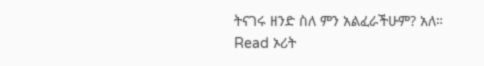ትናገሩ ዘንድ ስለ ምን አልፈራችሁም? አለ።
Read ኦሪት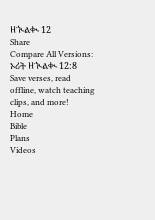ዘኊልቊ 12
Share
Compare All Versions: ኦሪት ዘኊልቊ 12:8
Save verses, read offline, watch teaching clips, and more!
Home
Bible
Plans
Videos